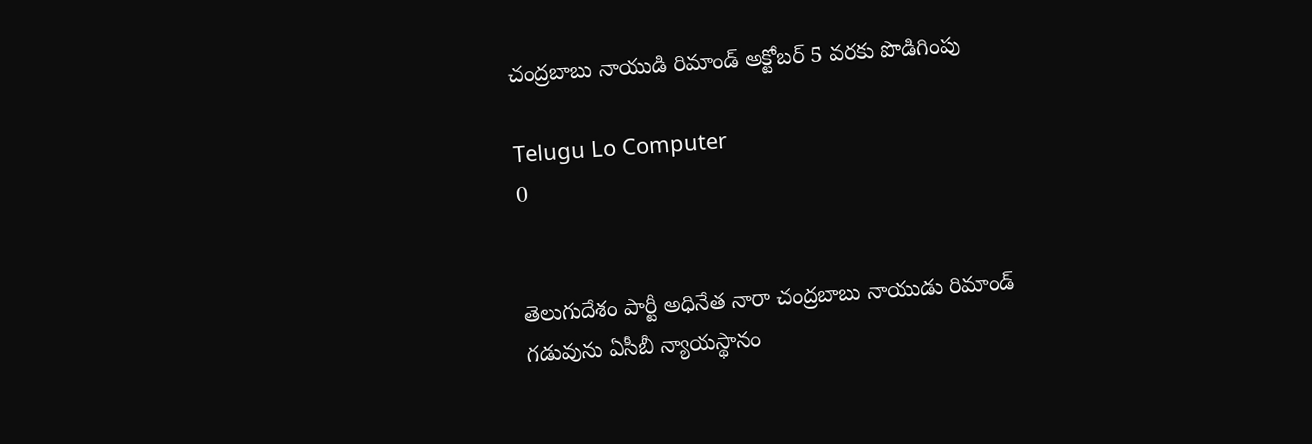చంద్రబాబు నాయుడి రిమాండ్ అక్టోబర్ 5 వరకు పొడిగింపు

Telugu Lo Computer
0


తెలుగుదేశం పార్టీ అధినేత నారా చంద్రబాబు నాయుడు రిమాండ్‌ గడువును ఏసీబీ న్యాయస్థానం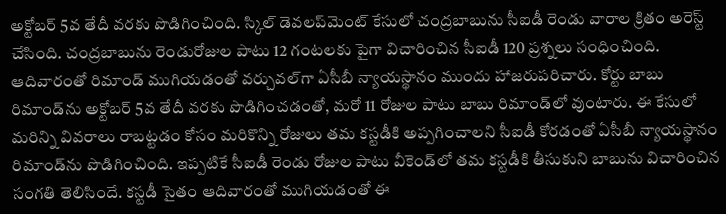అక్టోబర్ 5వ తేదీ వరకు పొడిగించింది. స్కిల్ డెవలప్‌మెంట్ కేసులో చంద్రబాబును సీఐడీ రెండు వారాల క్రితం అరెస్ట్ చేసింది. చంద్రబాబును రెండురోజుల పాటు 12 గంటలకు పైగా విచారించిన సీఐడీ 120 ప్రశ్నలు సంధించింది. ఆదివారంతో రిమాండ్ ముగియడంతో వర్చువల్‌గా ఏసీబీ న్యాయస్థానం ముందు హాజరుపరిచారు. కోర్టు బాబు రిమాండ్‌ను అక్టోబర్ 5వ తేదీ వరకు పొడిగించడంతో, మరో 11 రోజుల పాటు బాబు రిమాండ్‌లో వుంటారు. ఈ కేసులో మరిన్ని వివరాలు రాబట్టడం కోసం మరికొన్ని రోజులు తమ కస్టడీకి అప్పగించాలని సీఐడీ కోరడంతో ఏసీబీ న్యాయస్థానం రిమాండ్‌ను పొడిగించింది. ఇప్పటికే సీఐడీ రెండు రోజుల పాటు వీకెండ్‌లో తమ కస్టడీకి తీసుకుని బాబును విచారించిన సంగతి తెలిసిందే. కస్టడీ సైతం ఆదివారంతో ముగియడంతో ఈ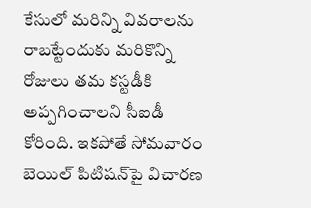కేసులో మరిన్ని వివరాలను రాబట్టేందుకు మరికొన్ని రోజులు తమ కస్టడీకి అప్పగించాలని సీఐడీ కోరింది. ఇకపోతే సోమవారం బెయిల్ పిటిషన్‌పై విచారణ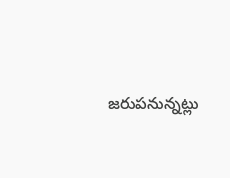జరుపనున్నట్లు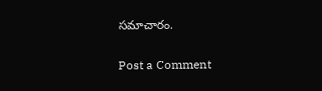సమాచారం.

Post a Comment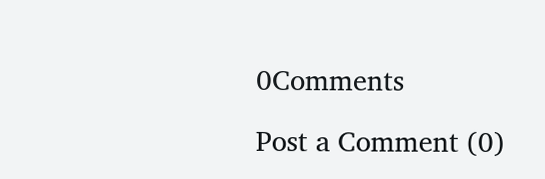0Comments

Post a Comment (0)